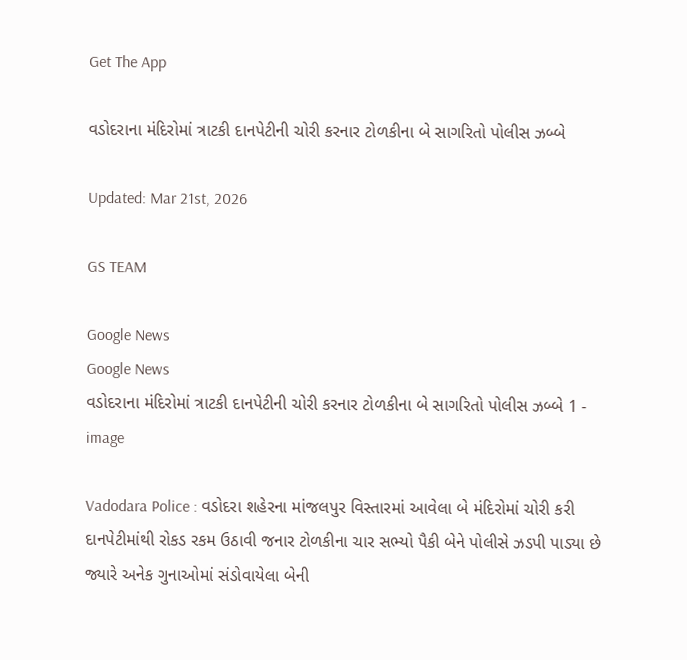Get The App

વડોદરાના મંદિરોમાં ત્રાટકી દાનપેટીની ચોરી કરનાર ટોળકીના બે સાગરિતો પોલીસ ઝબ્બે

Updated: Mar 21st, 2026

GS TEAM

Google News
Google News
વડોદરાના મંદિરોમાં ત્રાટકી દાનપેટીની ચોરી કરનાર ટોળકીના બે સાગરિતો પોલીસ ઝબ્બે 1 - image

Vadodara Police : વડોદરા શહેરના માંજલપુર વિસ્તારમાં આવેલા બે મંદિરોમાં ચોરી કરી દાનપેટીમાંથી રોકડ રકમ ઉઠાવી જનાર ટોળકીના ચાર સભ્યો પૈકી બેને પોલીસે ઝડપી પાડ્યા છે જ્યારે અનેક ગુનાઓમાં સંડોવાયેલા બેની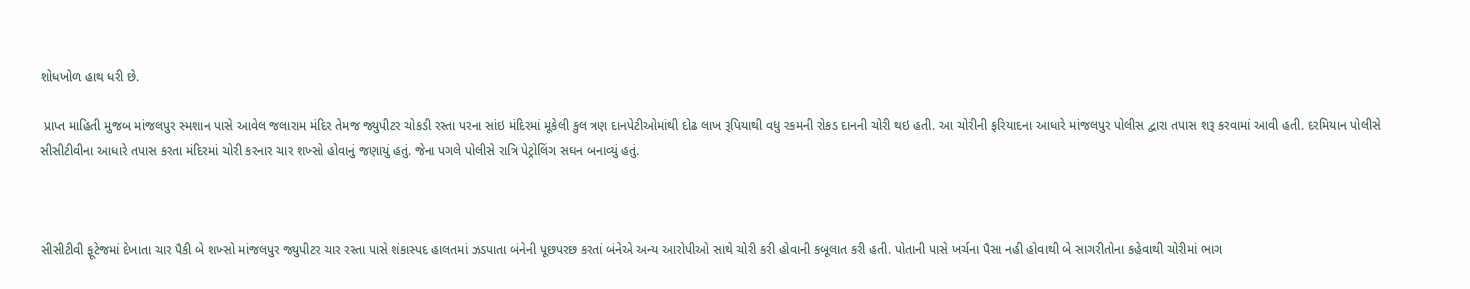શોધખોળ હાથ ધરી છે.

 પ્રાપ્ત માહિતી મુજબ માંજલપુર સ્મશાન પાસે આવેલ જલારામ મંદિર તેમજ જ્યુપીટર ચોકડી રસ્તા પરના સાંઇ મંદિરમાં મૂકેલી કુલ ત્રણ દાનપેટીઓમાંથી દોઢ લાખ રૂપિયાથી વધુ રકમની રોકડ દાનની ચોરી થઇ હતી. આ ચોરીની ફરિયાદના આધારે માંજલપુર પોલીસ દ્વારા તપાસ શરૂ કરવામાં આવી હતી. દરમિયાન પોલીસે સીસીટીવીના આધારે તપાસ કરતા મંદિરમાં ચોરી કરનાર ચાર શખ્સો હોવાનું જણાયું હતું. જેના પગલે પોલીસે રાત્રિ પેટ્રોલિંગ સઘન બનાવ્યું હતું.



સીસીટીવી ફૂટેજમાં દેખાતા ચાર પૈકી બે શખ્સો માંજલપુર જ્યુપીટર ચાર રસ્તા પાસે શંકાસ્પદ હાલતમાં ઝડપાતા બંનેની પૂછપરછ કરતાં બંનેએ અન્ય આરોપીઓ સાથે ચોરી કરી હોવાની કબૂલાત કરી હતી. પોતાની પાસે ખર્ચના પૈસા નહી હોવાથી બે સાગરીતોના કહેવાથી ચોરીમાં ભાગ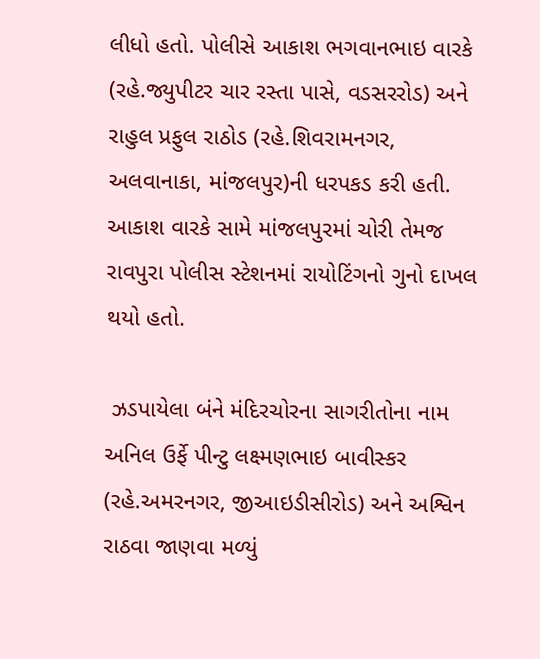લીધો હતો. પોલીસે આકાશ ભગવાનભાઇ વારકે (રહે.જ્યુપીટર ચાર રસ્તા પાસે, વડસરરોડ) અને રાહુલ પ્રફુલ રાઠોડ (રહે.શિવરામનગર, અલવાનાકા, માંજલપુર)ની ધરપકડ કરી હતી. આકાશ વારકે સામે માંજલપુરમાં ચોરી તેમજ રાવપુરા પોલીસ સ્ટેશનમાં રાયોટિંગનો ગુનો દાખલ થયો હતો.

 ઝડપાયેલા બંને મંદિરચોરના સાગરીતોના નામ અનિલ ઉર્ફે પીન્ટુ લક્ષ્મણભાઇ બાવીસ્કર (રહે.અમરનગર, જીઆઇડીસીરોડ) અને અશ્વિન રાઠવા જાણવા મળ્યું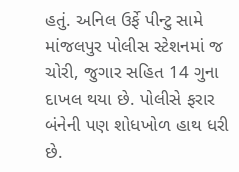હતું. અનિલ ઉર્ફે પીન્ટુ સામે માંજલપુર પોલીસ સ્ટેશનમાં જ ચોરી, જુગાર સહિત 14 ગુના દાખલ થયા છે. પોલીસે ફરાર બંનેની પણ શોધખોળ હાથ ધરી છે.